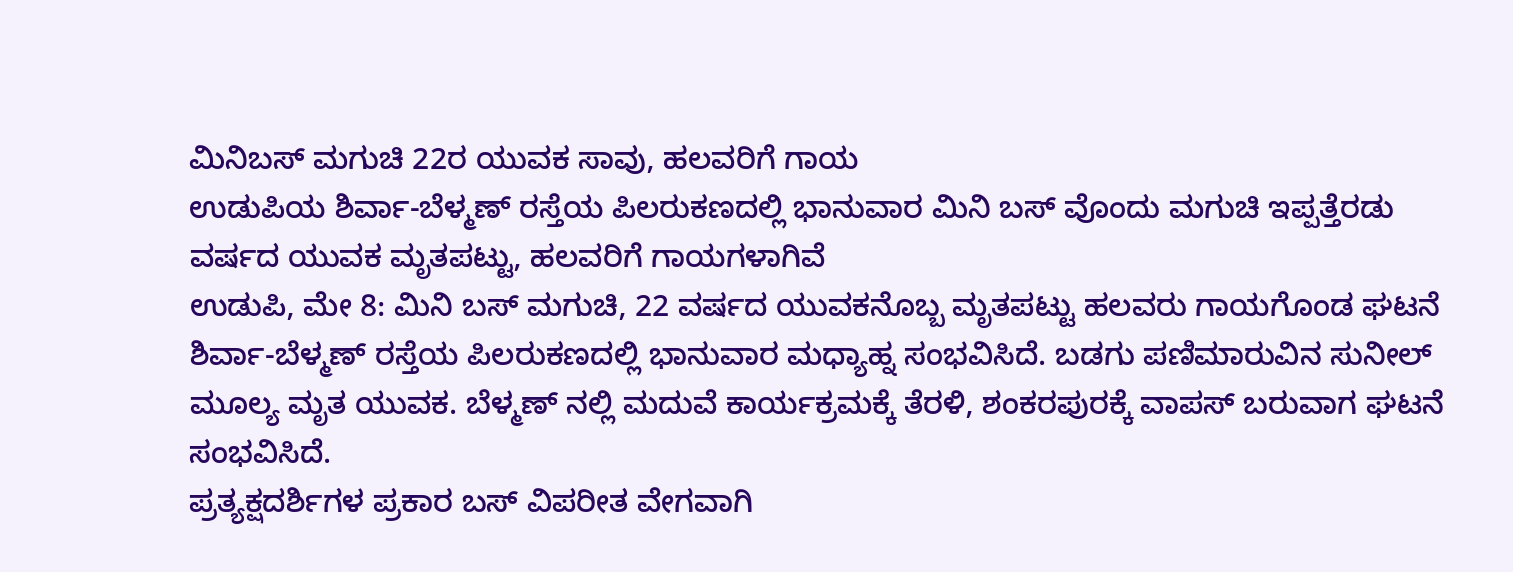ಮಿನಿಬಸ್ ಮಗುಚಿ 22ರ ಯುವಕ ಸಾವು, ಹಲವರಿಗೆ ಗಾಯ
ಉಡುಪಿಯ ಶಿರ್ವಾ-ಬೆಳ್ಮಣ್ ರಸ್ತೆಯ ಪಿಲರುಕಣದಲ್ಲಿ ಭಾನುವಾರ ಮಿನಿ ಬಸ್ ವೊಂದು ಮಗುಚಿ ಇಪ್ಪತ್ತೆರಡು ವರ್ಷದ ಯುವಕ ಮೃತಪಟ್ಟು, ಹಲವರಿಗೆ ಗಾಯಗಳಾಗಿವೆ
ಉಡುಪಿ, ಮೇ 8: ಮಿನಿ ಬಸ್ ಮಗುಚಿ, 22 ವರ್ಷದ ಯುವಕನೊಬ್ಬ ಮೃತಪಟ್ಟು ಹಲವರು ಗಾಯಗೊಂಡ ಘಟನೆ ಶಿರ್ವಾ-ಬೆಳ್ಮಣ್ ರಸ್ತೆಯ ಪಿಲರುಕಣದಲ್ಲಿ ಭಾನುವಾರ ಮಧ್ಯಾಹ್ನ ಸಂಭವಿಸಿದೆ. ಬಡಗು ಪಣಿಮಾರುವಿನ ಸುನೀಲ್ ಮೂಲ್ಯ ಮೃತ ಯುವಕ. ಬೆಳ್ಮಣ್ ನಲ್ಲಿ ಮದುವೆ ಕಾರ್ಯಕ್ರಮಕ್ಕೆ ತೆರಳಿ, ಶಂಕರಪುರಕ್ಕೆ ವಾಪಸ್ ಬರುವಾಗ ಘಟನೆ ಸಂಭವಿಸಿದೆ.
ಪ್ರತ್ಯಕ್ಷದರ್ಶಿಗಳ ಪ್ರಕಾರ ಬಸ್ ವಿಪರೀತ ವೇಗವಾಗಿ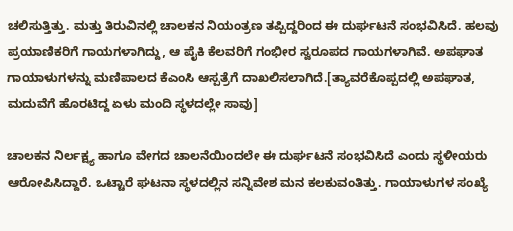ಚಲಿಸುತ್ತಿತ್ತು. ಮತ್ತು ತಿರುವಿನಲ್ಲಿ ಚಾಲಕನ ನಿಯಂತ್ರಣ ತಪ್ಪಿದ್ದರಿಂದ ಈ ದುರ್ಘಟನೆ ಸಂಭವಿಸಿದೆ. ಹಲವು ಪ್ರಯಾಣಿಕರಿಗೆ ಗಾಯಗಳಾಗಿದ್ದು, ಆ ಪೈಕಿ ಕೆಲವರಿಗೆ ಗಂಭೀರ ಸ್ವರೂಪದ ಗಾಯಗಳಾಗಿವೆ. ಅಪಘಾತ ಗಾಯಾಳುಗಳನ್ನು ಮಣಿಪಾಲದ ಕೆಎಂಸಿ ಆಸ್ಪತ್ರೆಗೆ ದಾಖಲಿಸಲಾಗಿದೆ.[ತ್ಯಾವರೆಕೊಪ್ಪದಲ್ಲಿ ಅಪಘಾತ, ಮದುವೆಗೆ ಹೊರಟಿದ್ದ ಏಳು ಮಂದಿ ಸ್ಥಳದಲ್ಲೇ ಸಾವು]

ಚಾಲಕನ ನಿರ್ಲಕ್ಷ್ಯ ಹಾಗೂ ವೇಗದ ಚಾಲನೆಯಿಂದಲೇ ಈ ದುರ್ಘಟನೆ ಸಂಭವಿಸಿದೆ ಎಂದು ಸ್ಥಳೀಯರು ಆರೋಪಿಸಿದ್ದಾರೆ. ಒಟ್ಟಾರೆ ಘಟನಾ ಸ್ಥಳದಲ್ಲಿನ ಸನ್ನಿವೇಶ ಮನ ಕಲಕುವಂತಿತ್ತು. ಗಾಯಾಳುಗಳ ಸಂಖ್ಯೆ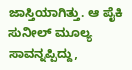ಜಾಸ್ತಿಯಾಗಿತ್ತು. ಆ ಪೈಕಿ ಸುನೀಲ್ ಮೂಲ್ಯ ಸಾವನ್ನಪ್ಪಿದ್ದು,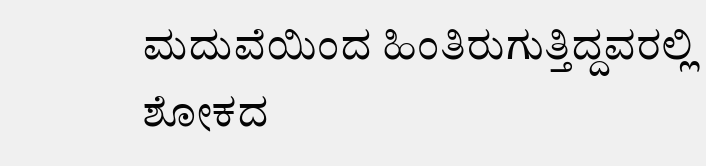ಮದುವೆಯಿಂದ ಹಿಂತಿರುಗುತ್ತಿದ್ದವರಲ್ಲಿ ಶೋಕದ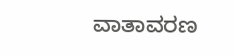ವಾತಾವರಣ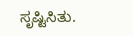ಸೃಷ್ಟಿಸಿತು.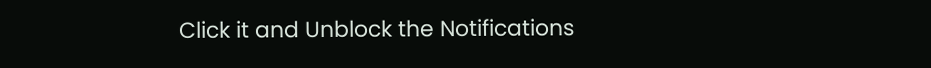Click it and Unblock the Notifications